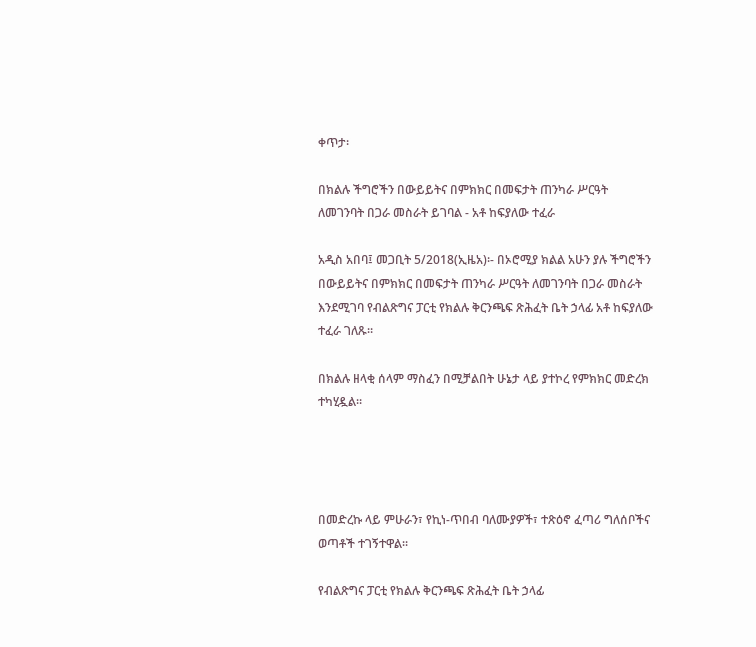ቀጥታ፡

በክልሉ ችግሮችን በውይይትና በምክክር በመፍታት ጠንካራ ሥርዓት ለመገንባት በጋራ መስራት ይገባል - አቶ ከፍያለው ተፈራ

አዲስ አበባ፤ መጋቢት 5/2018(ኢዜአ)፡- በኦሮሚያ ክልል አሁን ያሉ ችግሮችን በውይይትና በምክክር በመፍታት ጠንካራ ሥርዓት ለመገንባት በጋራ መስራት እንደሚገባ የብልጽግና ፓርቲ የክልሉ ቅርንጫፍ ጽሕፈት ቤት ኃላፊ አቶ ከፍያለው ተፈራ ገለጹ።

በክልሉ ዘላቂ ሰላም ማስፈን በሚቻልበት ሁኔታ ላይ ያተኮረ የምክክር መድረክ ተካሂዷል።




በመድረኩ ላይ ምሁራን፣ የኪነ-ጥበብ ባለሙያዎች፣ ተጽዕኖ ፈጣሪ ግለሰቦችና ወጣቶች ተገኝተዋል።

የብልጽግና ፓርቲ የክልሉ ቅርንጫፍ ጽሕፈት ቤት ኃላፊ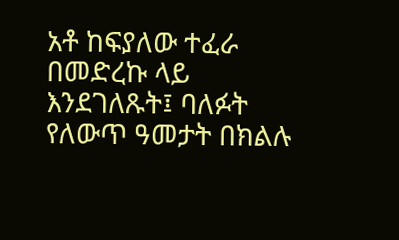አቶ ከፍያለው ተፈራ በመድረኩ ላይ እንደገለጹት፤ ባለፉት የለውጥ ዓመታት በክልሉ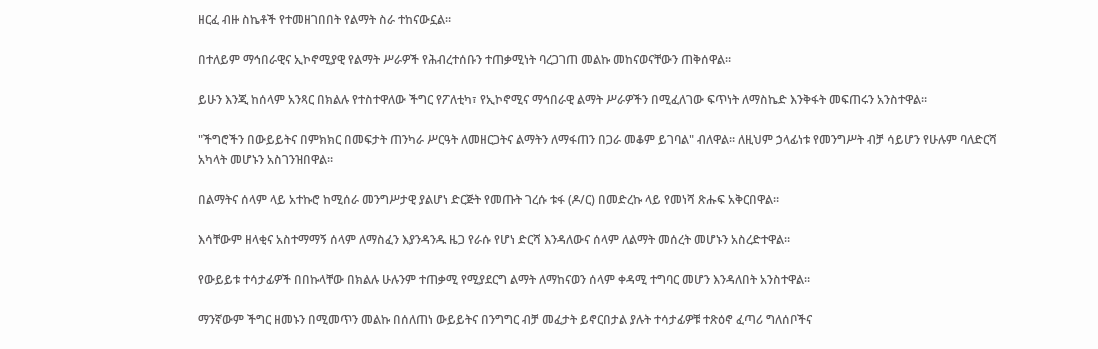ዘርፈ ብዙ ስኬቶች የተመዘገበበት የልማት ስራ ተከናውኗል።

በተለይም ማኅበራዊና ኢኮኖሚያዊ የልማት ሥራዎች የሕብረተሰቡን ተጠቃሚነት ባረጋገጠ መልኩ መከናወናቸውን ጠቅሰዋል።

ይሁን እንጂ ከሰላም አንጻር በክልሉ የተስተዋለው ችግር የፖለቲካ፣ የኢኮኖሚና ማኅበራዊ ልማት ሥራዎችን በሚፈለገው ፍጥነት ለማስኬድ እንቅፋት መፍጠሩን አንስተዋል።

"ችግሮችን በውይይትና በምክክር በመፍታት ጠንካራ ሥርዓት ለመዘርጋትና ልማትን ለማፋጠን በጋራ መቆም ይገባል" ብለዋል። ለዚህም ኃላፊነቱ የመንግሥት ብቻ ሳይሆን የሁሉም ባለድርሻ አካላት መሆኑን አስገንዝበዋል።

በልማትና ሰላም ላይ አተኩሮ ከሚሰራ መንግሥታዊ ያልሆነ ድርጅት የመጡት ገረሱ ቱፋ (ዶ/ር) በመድረኩ ላይ የመነሻ ጽሑፍ አቅርበዋል።

እሳቸውም ዘላቂና አስተማማኝ ሰላም ለማስፈን እያንዳንዱ ዜጋ የራሱ የሆነ ድርሻ እንዳለውና ሰላም ለልማት መሰረት መሆኑን አስረድተዋል።

የውይይቱ ተሳታፊዎች በበኩላቸው በክልሉ ሁሉንም ተጠቃሚ የሚያደርግ ልማት ለማከናወን ሰላም ቀዳሚ ተግባር መሆን እንዳለበት አንስተዋል።

ማንኛውም ችግር ዘመኑን በሚመጥን መልኩ በሰለጠነ ውይይትና በንግግር ብቻ መፈታት ይኖርበታል ያሉት ተሳታፊዎቹ ተጽዕኖ ፈጣሪ ግለሰቦችና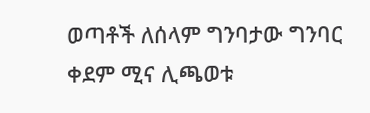ወጣቶች ለሰላም ግንባታው ግንባር ቀደም ሚና ሊጫወቱ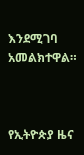እንደሚገባ አመልክተዋል።



የኢትዮጵያ ዜና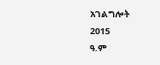አገልግሎት
2015
ዓ.ም